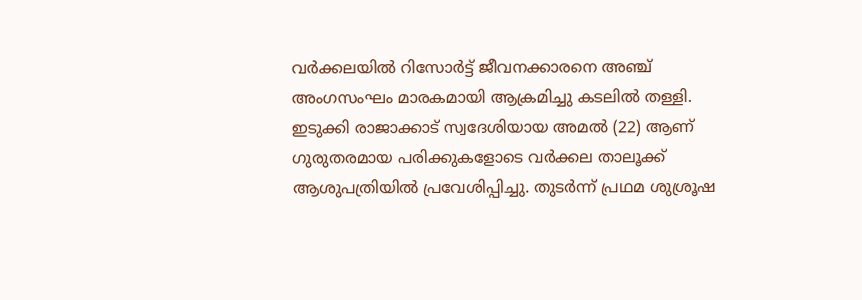വർക്കലയിൽ റിസോർട്ട് ജീവനക്കാരനെ അഞ്ച് അംഗസംഘം മാരകമായി ആക്രമിച്ചു കടലിൽ തള്ളി. ഇടുക്കി രാജാക്കാട് സ്വദേശിയായ അമൽ (22) ആണ് ഗുരുതരമായ പരിക്കുകളോടെ വർക്കല താലൂക്ക് ആശുപത്രിയിൽ പ്രവേശിപ്പിച്ചു. തുടർന്ന് പ്രഥമ ശുശ്രൂഷ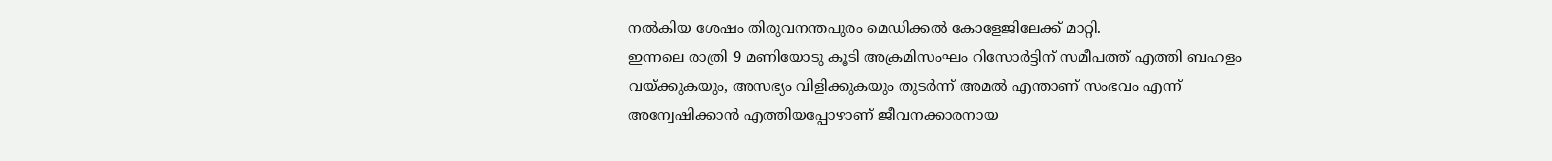നൽകിയ ശേഷം തിരുവനന്തപുരം മെഡിക്കൽ കോളേജിലേക്ക് മാറ്റി.
ഇന്നലെ രാത്രി 9 മണിയോടു കൂടി അക്രമിസംഘം റിസോർട്ടിന് സമീപത്ത് എത്തി ബഹളം വയ്ക്കുകയും, അസഭ്യം വിളിക്കുകയും തുടർന്ന് അമൽ എന്താണ് സംഭവം എന്ന് അന്വേഷിക്കാൻ എത്തിയപ്പോഴാണ് ജീവനക്കാരനായ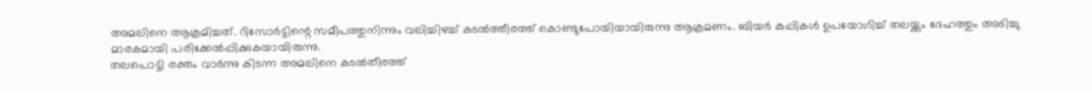അമലിനെ ആക്രമിച്ചത്. റിസോർട്ടിന്റെ സമീപത്തുനിന്നും വലിച്ചിഴച്ച് കടൽത്തീരത്ത് കൊണ്ടുപോയിയായിരുന്നു ആക്രമണം. ബിയർ കുപ്പികൾ ഉപയോഗിച്ച് തലയ്ക്കും ദേഹത്തും അടിച്ചു മാരകമായി പരിക്കേൽപ്പിക്കുകയായിരുന്നു.
തലപൊട്ടി രക്തം വാർന്നു കിടന്ന അമലിനെ കടൽതീരത്ത്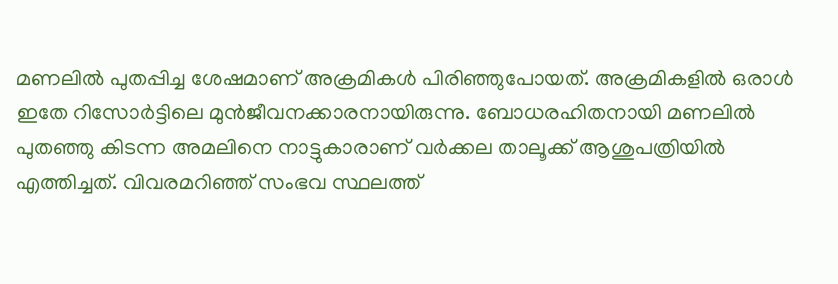മണലിൽ പുതപ്പിച്ച ശേഷമാണ് അക്രമികൾ പിരിഞ്ഞുപോയത്. അക്രമികളിൽ ഒരാൾ ഇതേ റിസോർട്ടിലെ മുൻജീവനക്കാരനായിരുന്നു. ബോധരഹിതനായി മണലിൽ പുതഞ്ഞു കിടന്ന അമലിനെ നാട്ടുകാരാണ് വർക്കല താലൂക്ക് ആശുപത്രിയിൽ എത്തിച്ചത്. വിവരമറിഞ്ഞ് സംഭവ സ്ഥലത്ത്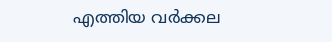എത്തിയ വർക്കല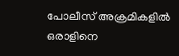പോലീസ് അക്രമികളിൽ ഒരാളിനെ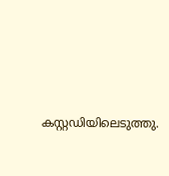കസ്റ്റഡിയിലെടുത്തു.